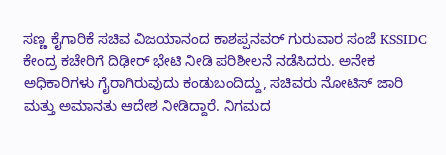ಸಣ್ಣ ಕೈಗಾರಿಕೆ ಸಚಿವ ವಿಜಯಾನಂದ ಕಾಶಪ್ಪನವರ್ ಗುರುವಾರ ಸಂಜೆ KSSIDC ಕೇಂದ್ರ ಕಚೇರಿಗೆ ದಿಢೀರ್ ಭೇಟಿ ನೀಡಿ ಪರಿಶೀಲನೆ ನಡೆಸಿದರು. ಅನೇಕ ಅಧಿಕಾರಿಗಳು ಗೈರಾಗಿರುವುದು ಕಂಡುಬಂದಿದ್ದು, ಸಚಿವರು ನೋಟಿಸ್ ಜಾರಿ ಮತ್ತು ಅಮಾನತು ಆದೇಶ ನೀಡಿದ್ದಾರೆ. ನಿಗಮದ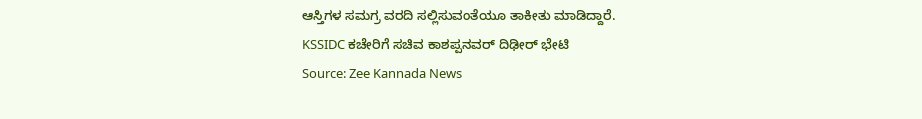ಆಸ್ತಿಗಳ ಸಮಗ್ರ ವರದಿ ಸಲ್ಲಿಸುವಂತೆಯೂ ತಾಕೀತು ಮಾಡಿದ್ದಾರೆ.
KSSIDC ಕಚೇರಿಗೆ ಸಚಿವ ಕಾಶಪ್ಪನವರ್ ದಿಢೀರ್ ಭೇಟಿ
Source: Zee Kannada News